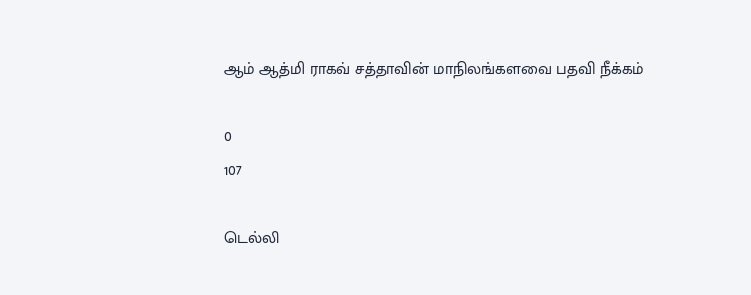ஆம் ஆத்மி ராகவ் சத்தாவின் மாநிலங்களவை பதவி நீக்கம்

0
107

டெல்லி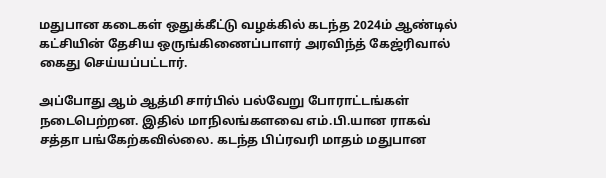மதுபான கடைகள் ஒதுக்கீட்டு வழக்கில் கடந்த 2024ம் ஆண்டில் கட்சியின் தேசிய ஒருங்கிணைப்பாளர் அரவிந்த் கேஜ்ரிவால் கைது செய்யப்பட்டார்.

அப்போது ஆம் ஆத்மி சார்பில் பல்வேறு போராட்டங்கள் நடைபெற்றன. இதில் மாநிலங்களவை எம்.பி.யான ராகவ் சத்தா பங்கேற்கவில்லை. கடந்த பிப்ரவரி மாதம் மதுபான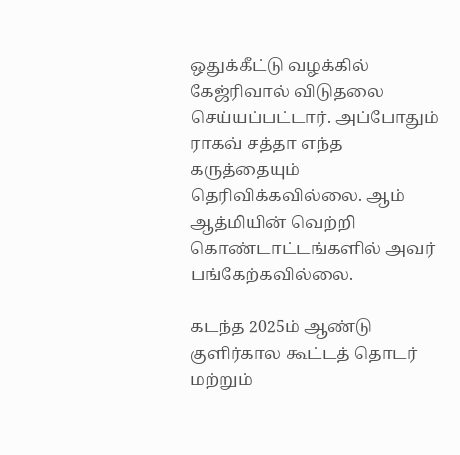ஒதுக்கீட்டு வழக்கில் கேஜ்ரிவால் விடுதலை செய்யப்பட்டார். அப்போதும் ராகவ் சத்தா எந்த கருத்தையும் தெரிவிக்கவில்லை. ஆம் ஆத்மியின் வெற்றி கொண்டாட்டங்களில் அவர் பங்கேற்கவில்லை.

கடந்த 2025ம் ஆண்டு குளிர்கால கூட்டத் தொடர் மற்றும்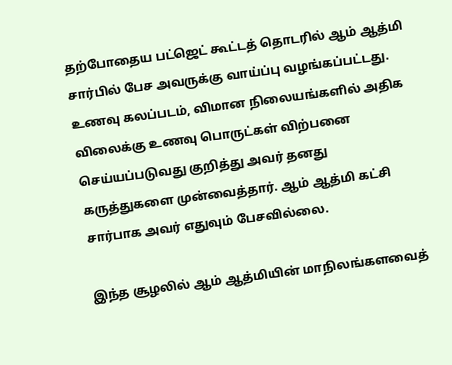தற்போதைய பட்ஜெட் கூட்டத் தொடரில் ஆம் ஆத்மி சார்பில் பேச அவருக்கு வாய்ப்பு வழங்கப்பட்டது. உணவு கலப்படம், விமான நிலையங்களில் அதிக விலைக்கு உணவு பொருட்கள் விற்பனை செய்யப்படுவது குறித்து அவர் தனது கருத்துகளை முன்வைத்தார். ஆம் ஆத்மி கட்சி சார்பாக அவர் எதுவும் பேசவில்லை.

இந்த சூழலில் ஆம் ஆத்மியின் மாநிலங்களவைத்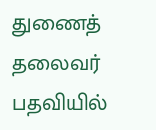துணைத் தலைவர் பதவியில்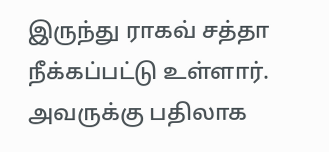இருந்து ராகவ் சத்தா நீக்கப்பட்டு உள்ளார். அவருக்கு பதிலாக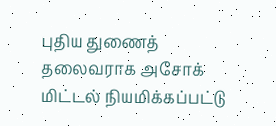புதிய துணைத் தலைவராக அசோக் மிட்டல் நியமிக்கப்பட்டு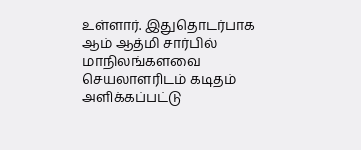உள்ளார். இதுதொடர்பாக ஆம் ஆத்மி சார்பில் மாநிலங்களவை செயலாளரிடம் கடிதம் அளிக்கப்பட்டு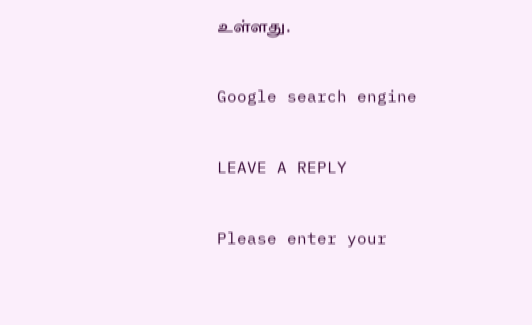உள்ளது.

Google search engine

LEAVE A REPLY

Please enter your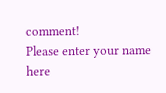comment!
Please enter your name here